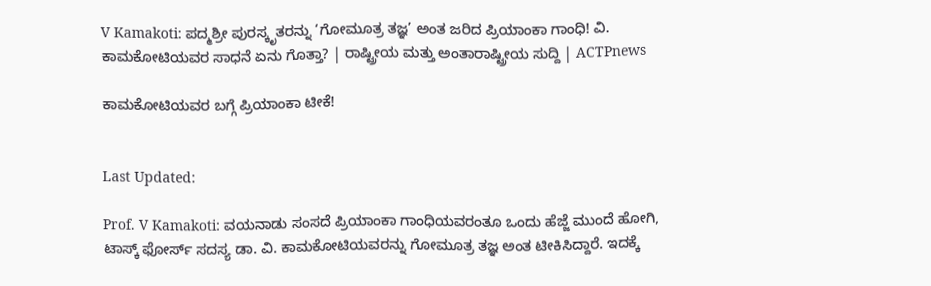V Kamakoti: ಪದ್ಮಶ್ರೀ ಪುರಸ್ಕೃತರನ್ನು ‘ಗೋಮೂತ್ರ ತಜ್ಞ’ ಅಂತ ಜರಿದ ಪ್ರಿಯಾಂಕಾ ಗಾಂಧಿ! ವಿ. ಕಾಮಕೋಟಿಯವರ ಸಾಧನೆ ಏನು ಗೊತ್ತಾ? | ರಾಷ್ಟ್ರೀಯ ಮತ್ತು ಅಂತಾರಾಷ್ಟ್ರೀಯ ಸುದ್ದಿ | ACTPnews

ಕಾಮಕೋಟಿಯವರ ಬಗ್ಗೆ ಪ್ರಿಯಾಂಕಾ ಟೀಕೆ!


Last Updated:

Prof. V Kamakoti: ವಯನಾಡು ಸಂಸದೆ ಪ್ರಿಯಾಂಕಾ ಗಾಂಧಿಯವರಂತೂ ಒಂದು ಹೆಜ್ಜೆ ಮುಂದೆ ಹೋಗಿ, ಟಾಸ್ಕ್ ಫೋರ್ಸ್ ಸದಸ್ಯ ಡಾ. ವಿ. ಕಾಮಕೋಟಿಯವರನ್ನು ಗೋಮೂತ್ರ ತಜ್ಞ ಅಂತ ಟೀಕಿಸಿದ್ದಾರೆ. ಇದಕ್ಕೆ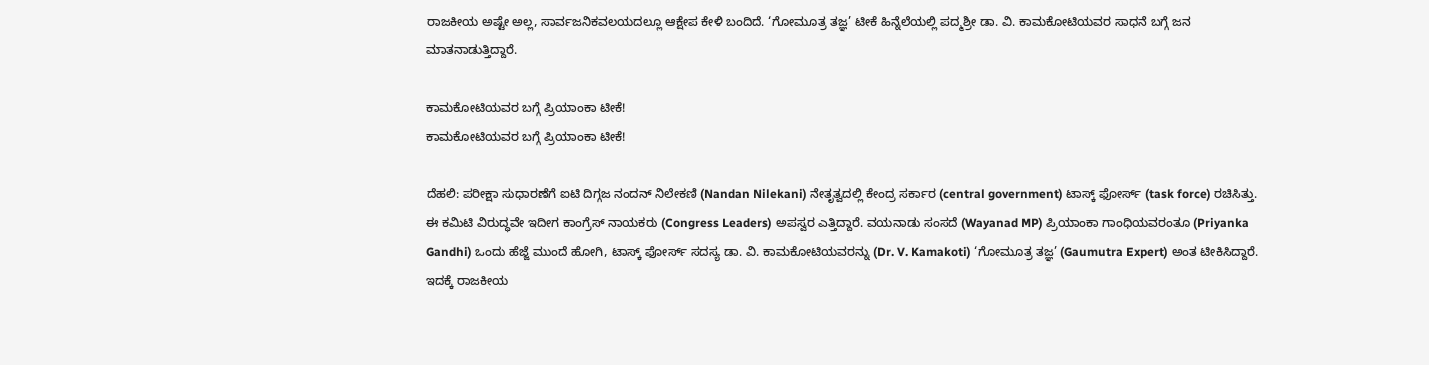ರಾಜಕೀಯ ಅಷ್ಟೇ ಅಲ್ಲ, ಸಾರ್ವಜನಿಕವಲಯದಲ್ಲೂ ಆಕ್ಷೇಪ ಕೇಳಿ ಬಂದಿದೆ. ‘ಗೋಮೂತ್ರ ತಜ್ಞ’ ಟೀಕೆ ಹಿನ್ನೆಲೆಯಲ್ಲಿ ಪದ್ಮಶ್ರೀ ಡಾ. ವಿ. ಕಾಮಕೋಟಿಯವರ ಸಾಧನೆ ಬಗ್ಗೆ ಜನ ಮಾತನಾಡುತ್ತಿದ್ದಾರೆ.

ಕಾಮಕೋಟಿಯವರ ಬಗ್ಗೆ ಪ್ರಿಯಾಂಕಾ ಟೀಕೆ!
ಕಾಮಕೋಟಿಯವರ ಬಗ್ಗೆ ಪ್ರಿಯಾಂಕಾ ಟೀಕೆ!

ದೆಹಲಿ: ಪರೀಕ್ಷಾ ಸುಧಾರಣೆಗೆ ಐಟಿ ದಿಗ್ಗಜ ನಂದನ್ ನಿಲೇಕಣಿ (Nandan Nilekani) ನೇತೃತ್ವದಲ್ಲಿ ಕೇಂದ್ರ ಸರ್ಕಾರ (central government) ಟಾಸ್ಕ್ ಫೋರ್ಸ್ (task force) ರಚಿಸಿತ್ತು. ಈ ಕಮಿಟಿ ವಿರುದ್ಧವೇ ಇದೀಗ ಕಾಂಗ್ರೆಸ್ ನಾಯಕರು (Congress Leaders) ಅಪಸ್ವರ ಎತ್ತಿದ್ದಾರೆ. ವಯನಾಡು ಸಂಸದೆ (Wayanad MP) ಪ್ರಿಯಾಂಕಾ ಗಾಂಧಿಯವರಂತೂ (Priyanka Gandhi) ಒಂದು ಹೆಜ್ಜೆ ಮುಂದೆ ಹೋಗಿ, ಟಾಸ್ಕ್ ಫೋರ್ಸ್ ಸದಸ್ಯ ಡಾ. ವಿ. ಕಾಮಕೋಟಿಯವರನ್ನು (Dr. V. Kamakoti) ‘ಗೋಮೂತ್ರ ತಜ್ಞ’ (Gaumutra Expert) ಅಂತ ಟೀಕಿಸಿದ್ದಾರೆ. ಇದಕ್ಕೆ ರಾಜಕೀಯ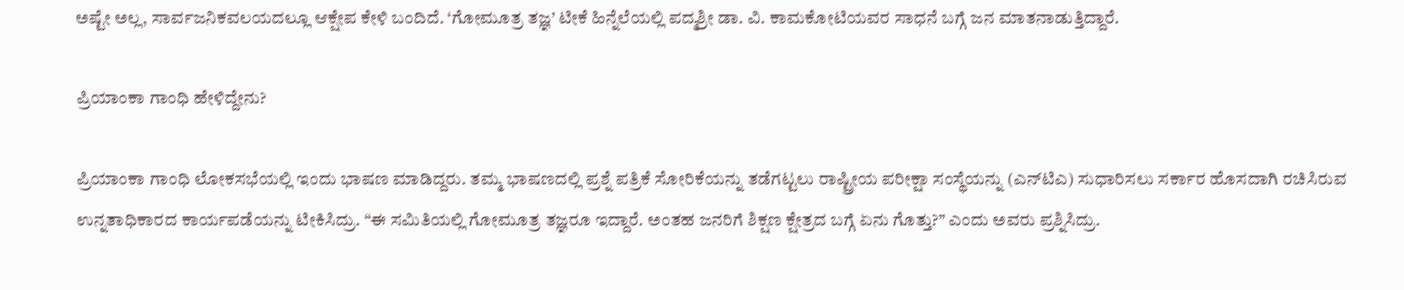ಅಷ್ಟೇ ಅಲ್ಲ, ಸಾರ್ವಜನಿಕವಲಯದಲ್ಲೂ ಆಕ್ಷೇಪ ಕೇಳಿ ಬಂದಿದೆ. ‘ಗೋಮೂತ್ರ ತಜ್ಞ’ ಟೀಕೆ ಹಿನ್ನೆಲೆಯಲ್ಲಿ ಪದ್ಮಶ್ರೀ ಡಾ. ವಿ. ಕಾಮಕೋಟಿಯವರ ಸಾಧನೆ ಬಗ್ಗೆ ಜನ ಮಾತನಾಡುತ್ತಿದ್ದಾರೆ.

ಪ್ರಿಯಾಂಕಾ ಗಾಂಧಿ ಹೇಳಿದ್ದೇನು?

ಪ್ರಿಯಾಂಕಾ ಗಾಂಧಿ ಲೋಕಸಭೆಯಲ್ಲಿ ಇಂದು ಭಾಷಣ ಮಾಡಿದ್ದರು. ತಮ್ಮ ಭಾಷಣದಲ್ಲಿ ಪ್ರಶ್ನೆ ಪತ್ರಿಕೆ ಸೋರಿಕೆಯನ್ನು ತಡೆಗಟ್ಟಲು ರಾಷ್ಟ್ರೀಯ ಪರೀಕ್ಷಾ ಸಂಸ್ಥೆಯನ್ನು (ಎನ್‌ಟಿಎ) ಸುಧಾರಿಸಲು ಸರ್ಕಾರ ಹೊಸದಾಗಿ ರಚಿಸಿರುವ ಉನ್ನತಾಧಿಕಾರದ ಕಾರ್ಯಪಡೆಯನ್ನು ಟೀಕಿಸಿದ್ರು. “ಈ ಸಮಿತಿಯಲ್ಲಿ ಗೋಮೂತ್ರ ತಜ್ಞರೂ ಇದ್ದಾರೆ. ಅಂತಹ ಜನರಿಗೆ ಶಿಕ್ಷಣ ಕ್ಷೇತ್ರದ ಬಗ್ಗೆ ಏನು ಗೊತ್ತು?” ಎಂದು ಅವರು ಪ್ರಶ್ನಿಸಿದ್ರು.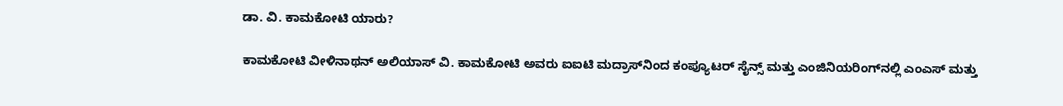ಡಾ. ವಿ. ಕಾಮಕೋಟಿ ಯಾರು?

ಕಾಮಕೋಟಿ ವೀಳಿನಾಥನ್ ಅಲಿಯಾಸ್ ವಿ. ಕಾಮಕೋಟಿ ಅವರು ಐಐಟಿ ಮದ್ರಾಸ್‌ನಿಂದ ಕಂಪ್ಯೂಟರ್ ಸೈನ್ಸ್ ಮತ್ತು ಎಂಜಿನಿಯರಿಂಗ್‌ನಲ್ಲಿ ಎಂಎಸ್ ಮತ್ತು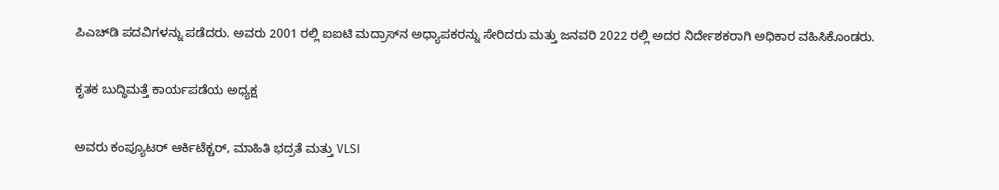ಪಿಎಚ್‌ಡಿ ಪದವಿಗಳನ್ನು ಪಡೆದರು. ಅವರು 2001 ರಲ್ಲಿ ಐಐಟಿ ಮದ್ರಾಸ್‌ನ ಅಧ್ಯಾಪಕರನ್ನು ಸೇರಿದರು ಮತ್ತು ಜನವರಿ 2022 ರಲ್ಲಿ ಅದರ ನಿರ್ದೇಶಕರಾಗಿ ಅಧಿಕಾರ ವಹಿಸಿಕೊಂಡರು.

ಕೃತಕ ಬುದ್ಧಿಮತ್ತೆ ಕಾರ್ಯಪಡೆಯ ಅಧ್ಯಕ್ಷ

ಅವರು ಕಂಪ್ಯೂಟರ್ ಆರ್ಕಿಟೆಕ್ಚರ್, ಮಾಹಿತಿ ಭದ್ರತೆ ಮತ್ತು VLSI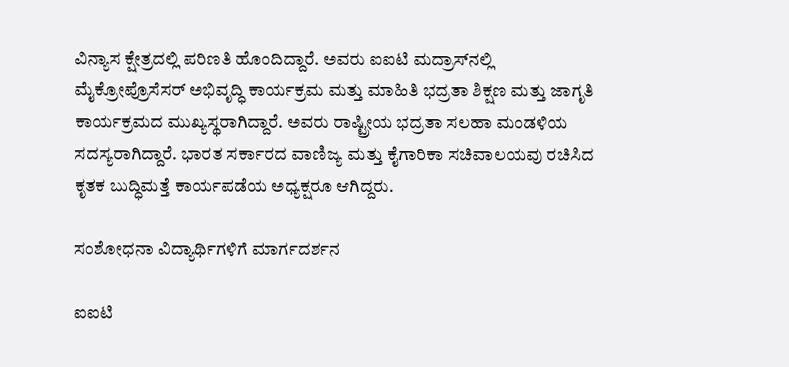ವಿನ್ಯಾಸ ಕ್ಷೇತ್ರದಲ್ಲಿ ಪರಿಣತಿ ಹೊಂದಿದ್ದಾರೆ. ಅವರು ಐಐಟಿ ಮದ್ರಾಸ್‌ನಲ್ಲಿ ಮೈಕ್ರೋಪ್ರೊಸೆಸರ್ ಅಭಿವೃದ್ಧಿ ಕಾರ್ಯಕ್ರಮ ಮತ್ತು ಮಾಹಿತಿ ಭದ್ರತಾ ಶಿಕ್ಷಣ ಮತ್ತು ಜಾಗೃತಿ ಕಾರ್ಯಕ್ರಮದ ಮುಖ್ಯಸ್ಥರಾಗಿದ್ದಾರೆ. ಅವರು ರಾಷ್ಟ್ರೀಯ ಭದ್ರತಾ ಸಲಹಾ ಮಂಡಳಿಯ ಸದಸ್ಯರಾಗಿದ್ದಾರೆ. ಭಾರತ ಸರ್ಕಾರದ ವಾಣಿಜ್ಯ ಮತ್ತು ಕೈಗಾರಿಕಾ ಸಚಿವಾಲಯವು ರಚಿಸಿದ ಕೃತಕ ಬುದ್ಧಿಮತ್ತೆ ಕಾರ್ಯಪಡೆಯ ಅಧ್ಯಕ್ಷರೂ ಆಗಿದ್ದರು.

ಸಂಶೋಧನಾ ವಿದ್ಯಾರ್ಥಿಗಳಿಗೆ ಮಾರ್ಗದರ್ಶನ

ಐಐಟಿ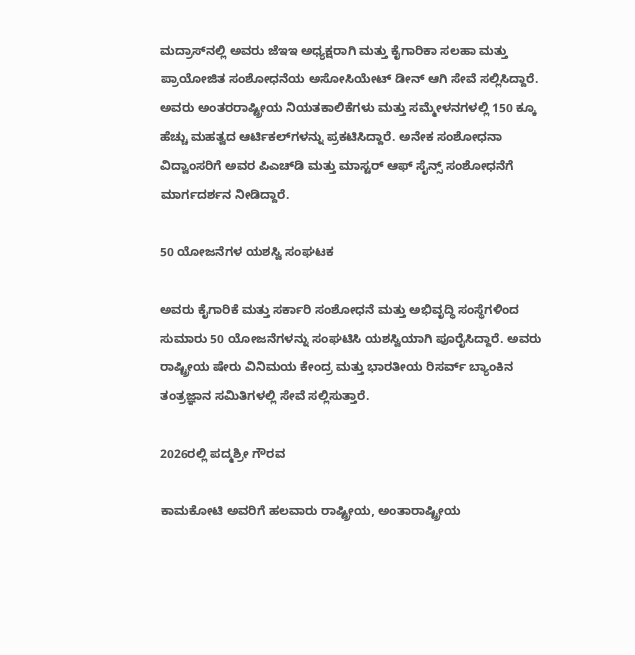ಮದ್ರಾಸ್‌ನಲ್ಲಿ ಅವರು ಜೆಇಇ ಅಧ್ಯಕ್ಷರಾಗಿ ಮತ್ತು ಕೈಗಾರಿಕಾ ಸಲಹಾ ಮತ್ತು ಪ್ರಾಯೋಜಿತ ಸಂಶೋಧನೆಯ ಅಸೋಸಿಯೇಟ್ ಡೀನ್ ಆಗಿ ಸೇವೆ ಸಲ್ಲಿಸಿದ್ದಾರೆ. ಅವರು ಅಂತರರಾಷ್ಟ್ರೀಯ ನಿಯತಕಾಲಿಕೆಗಳು ಮತ್ತು ಸಮ್ಮೇಳನಗಳಲ್ಲಿ 150 ಕ್ಕೂ ಹೆಚ್ಚು ಮಹತ್ವದ ಆರ್ಟಿಕಲ್‌ಗಳನ್ನು ಪ್ರಕಟಿಸಿದ್ದಾರೆ. ಅನೇಕ ಸಂಶೋಧನಾ ವಿದ್ವಾಂಸರಿಗೆ ಅವರ ಪಿಎಚ್‌ಡಿ ಮತ್ತು ಮಾಸ್ಟರ್ ಆಫ್ ಸೈನ್ಸ್ ಸಂಶೋಧನೆಗೆ ಮಾರ್ಗದರ್ಶನ ನೀಡಿದ್ದಾರೆ.

50 ಯೋಜನೆಗಳ ಯಶಸ್ವಿ ಸಂಘಟಕ

ಅವರು ಕೈಗಾರಿಕೆ ಮತ್ತು ಸರ್ಕಾರಿ ಸಂಶೋಧನೆ ಮತ್ತು ಅಭಿವೃದ್ಧಿ ಸಂಸ್ಥೆಗಳಿಂದ ಸುಮಾರು 50 ಯೋಜನೆಗಳನ್ನು ಸಂಘಟಿಸಿ ಯಶಸ್ವಿಯಾಗಿ ಪೂರೈಸಿದ್ದಾರೆ. ಅವರು ರಾಷ್ಟ್ರೀಯ ಷೇರು ವಿನಿಮಯ ಕೇಂದ್ರ ಮತ್ತು ಭಾರತೀಯ ರಿಸರ್ವ್ ಬ್ಯಾಂಕಿನ ತಂತ್ರಜ್ಞಾನ ಸಮಿತಿಗಳಲ್ಲಿ ಸೇವೆ ಸಲ್ಲಿಸುತ್ತಾರೆ.

2026ರಲ್ಲಿ ಪದ್ಮಶ್ರೀ ಗೌರವ

ಕಾಮಕೋಟಿ ಅವರಿಗೆ ಹಲವಾರು ರಾಷ್ಟ್ರೀಯ, ಅಂತಾರಾಷ್ಟ್ರೀಯ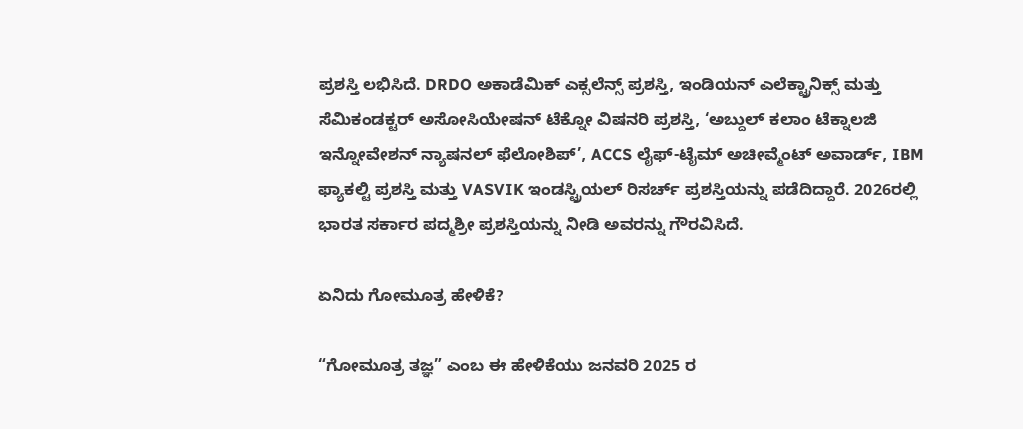ಪ್ರಶಸ್ತಿ ಲಭಿಸಿದೆ. DRDO ಅಕಾಡೆಮಿಕ್ ಎಕ್ಸಲೆನ್ಸ್ ಪ್ರಶಸ್ತಿ, ಇಂಡಿಯನ್ ಎಲೆಕ್ಟ್ರಾನಿಕ್ಸ್ ಮತ್ತು ಸೆಮಿಕಂಡಕ್ಟರ್ ಅಸೋಸಿಯೇಷನ್ ಟೆಕ್ನೋ ವಿಷನರಿ ಪ್ರಶಸ್ತಿ, ‘ಅಬ್ದುಲ್ ಕಲಾಂ ಟೆಕ್ನಾಲಜಿ ಇನ್ನೋವೇಶನ್ ನ್ಯಾಷನಲ್ ಫೆಲೋಶಿಪ್’, ACCS ಲೈಫ್-ಟೈಮ್ ಅಚೀವ್ಮೆಂಟ್ ಅವಾರ್ಡ್, IBM ಫ್ಯಾಕಲ್ಟಿ ಪ್ರಶಸ್ತಿ ಮತ್ತು VASVIK ಇಂಡಸ್ಟ್ರಿಯಲ್ ರಿಸರ್ಚ್ ಪ್ರಶಸ್ತಿಯನ್ನು ಪಡೆದಿದ್ದಾರೆ. 2026ರಲ್ಲಿ ಭಾರತ ಸರ್ಕಾರ ಪದ್ಮಶ್ರೀ ಪ್ರಶಸ್ತಿಯನ್ನು ನೀಡಿ ಅವರನ್ನು ಗೌರವಿಸಿದೆ.

ಏನಿದು ಗೋಮೂತ್ರ ಹೇಳಿಕೆ?

“ಗೋಮೂತ್ರ ತಜ್ಞ” ಎಂಬ ಈ ಹೇಳಿಕೆಯು ಜನವರಿ 2025 ರ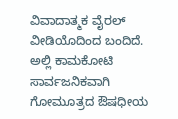ವಿವಾದಾತ್ಮಕ ವೈರಲ್ ವೀಡಿಯೊದಿಂದ ಬಂದಿದೆ. ಅಲ್ಲಿ ಕಾಮಕೋಟಿ ಸಾರ್ವಜನಿಕವಾಗಿ ಗೋಮೂತ್ರದ ಔಷಧೀಯ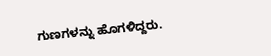ಗುಣಗಳನ್ನು ಹೊಗಳಿದ್ದರು.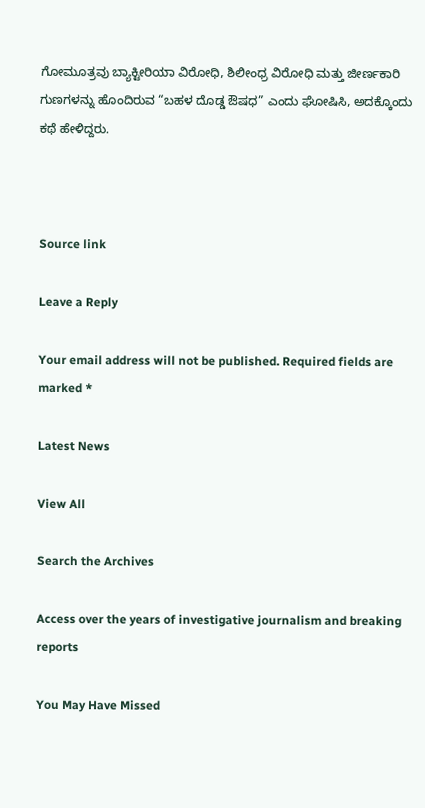ಗೋಮೂತ್ರವು ಬ್ಯಾಕ್ಟೀರಿಯಾ ವಿರೋಧಿ, ಶಿಲೀಂಧ್ರ ವಿರೋಧಿ ಮತ್ತು ಜೀರ್ಣಕಾರಿ ಗುಣಗಳನ್ನು ಹೊಂದಿರುವ “ಬಹಳ ದೊಡ್ಡ ಔಷಧ” ಎಂದು ಘೋಷಿಸಿ, ಅದಕ್ಕೊಂದು ಕಥೆ ಹೇಳಿದ್ದರು.



Source link

Leave a Reply

Your email address will not be published. Required fields are marked *

Latest News

View All

Search the Archives

Access over the years of investigative journalism and breaking reports

You May Have Missed